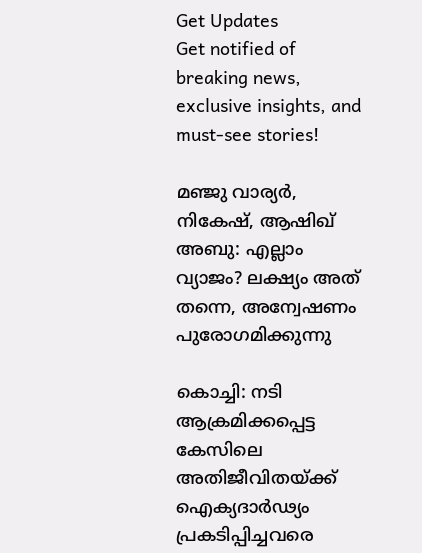Get Updates
Get notified of breaking news, exclusive insights, and must-see stories!

മഞ്ജു വാര്യർ, നികേഷ്, ആഷിഖ് അബു: എല്ലാം വ്യാജം? ലക്ഷ്യം അത് തന്നെ, അന്വേഷണം പുരോഗമിക്കുന്നു

കൊച്ചി: നടി ആക്രമിക്കപ്പെട്ട കേസിലെ അതിജീവിതയ്ക്ക് ഐക്യദാര്‍ഢ്യം പ്രകടിപ്പിച്ചവരെ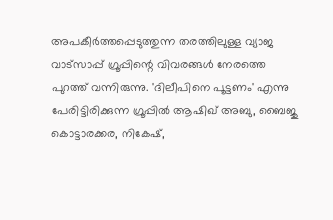അപകീര്‍ത്തപ്പെടുത്തുന്ന തരത്തിലുള്ള വ്യാജ വാട്‌സാപ്പ് ഗ്രൂപ്പിന്റെ വിവരങ്ങള്‍ നേരത്തെ പുറത്ത് വന്നിരുന്നു. 'ദിലീപിനെ പൂട്ടണം' എന്നു പേരിട്ടിരിക്കുന്ന ഗ്രൂപ്പില്‍ ആഷിഖ് അബു, ബൈജു കൊട്ടാരക്കര, നികേഷ്,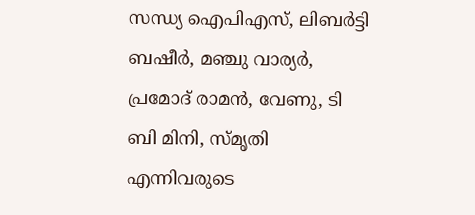സന്ധ്യ ഐപിഎസ്, ലിബര്‍ട്ടി ബഷീര്‍, മഞ്ചു വാര്യര്‍, പ്രമോദ് രാമന്‍, വേണു, ടി ബി മിനി, സ്മൃതി എന്നിവരുടെ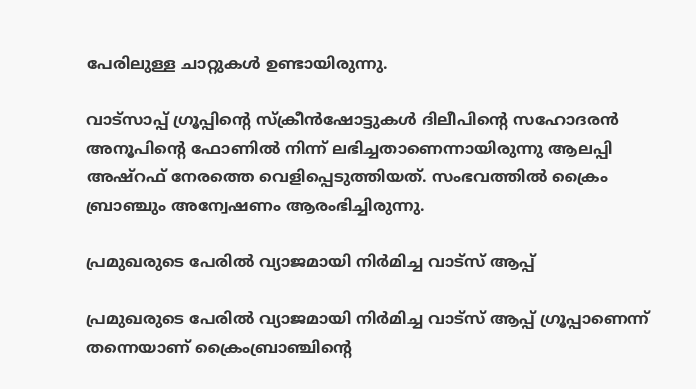പേരിലുള്ള ചാറ്റുകള്‍ ഉണ്ടായിരുന്നു.

വാട്‌സാപ്പ് ഗ്രൂപ്പിന്റെ സ്‌ക്രീന്‍ഷോട്ടുകള്‍ ദിലീപിന്റെ സഹോദരന്‍ അനൂപിന്റെ ഫോണില്‍ നിന്ന് ലഭിച്ചതാണെന്നായിരുന്നു ആലപ്പി അഷ്‌റഫ് നേരത്തെ വെളിപ്പെടുത്തിയത്. സംഭവത്തില്‍ ക്രൈം ബ്രാഞ്ചും അന്വേഷണം ആരംഭിച്ചിരുന്നു.

പ്രമുഖരുടെ പേരില്‍ വ്യാജമായി നിര്‍മിച്ച വാട്‌സ് ആപ്പ്

പ്രമുഖരുടെ പേരില്‍ വ്യാജമായി നിര്‍മിച്ച വാട്‌സ് ആപ്പ് ഗ്രൂപ്പാണെന്ന് തന്നെയാണ് ക്രൈംബ്രാഞ്ചിന്റെ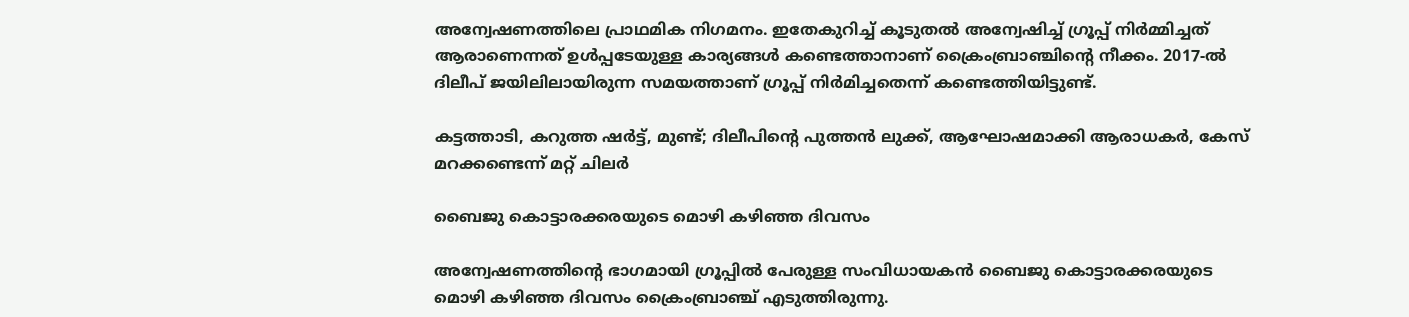അന്വേഷണത്തിലെ പ്രാഥമിക നിഗമനം. ഇതേകുറിച്ച് കൂടുതല്‍ അന്വേഷിച്ച് ഗ്രൂപ്പ് നിർമ്മിച്ചത് ആരാണെന്നത് ഉള്‍പ്പടേയുള്ള കാര്യങ്ങള്‍ കണ്ടെത്താനാണ് ക്രൈംബ്രാഞ്ചിന്റെ നീക്കം. 2017-ല്‍ ദിലീപ് ജയിലിലായിരുന്ന സമയത്താണ് ഗ്രൂപ്പ് നിര്‍മിച്ചതെന്ന് കണ്ടെത്തിയിട്ടുണ്ട്.

കട്ടത്താടി, കറുത്ത ഷർട്ട്, മുണ്ട്; ദിലീപിന്റെ പുത്തന്‍ ലുക്ക്, ആഘോഷമാക്കി ആരാധകർ, കേസ് മറക്കണ്ടെന്ന് മറ്റ് ചിലർ

ബൈജു കൊട്ടാരക്കരയുടെ മൊഴി കഴിഞ്ഞ ദിവസം

അന്വേഷണത്തിന്റെ ഭാഗമായി ഗ്രൂപ്പില്‍ പേരുള്ള സംവിധായകന്‍ ബൈജു കൊട്ടാരക്കരയുടെ മൊഴി കഴിഞ്ഞ ദിവസം ക്രൈംബ്രാഞ്ച് എടുത്തിരുന്നു.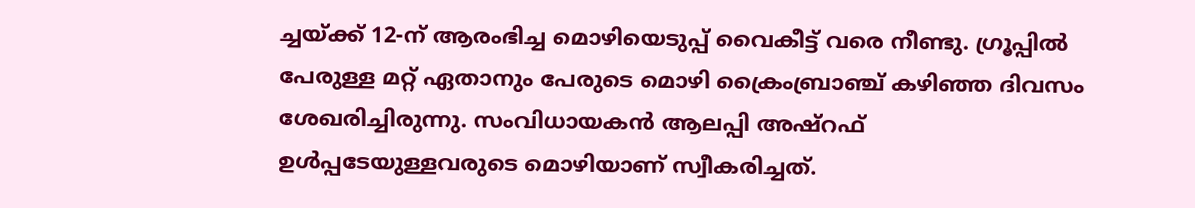ച്ചയ്ക്ക് 12-ന് ആരംഭിച്ച മൊഴിയെടുപ്പ് വൈകീട്ട് വരെ നീണ്ടു. ഗ്രൂപ്പില്‍ പേരുള്ള മറ്റ് ഏതാനും പേരുടെ മൊഴി ക്രൈംബ്രാഞ്ച് കഴിഞ്ഞ ദിവസം ശേഖരിച്ചിരുന്നു. സംവിധായകന്‍ ആലപ്പി അഷ്റഫ് ഉള്‍പ്പടേയുള്ളവരുടെ മൊഴിയാണ് സ്വീകരിച്ചത്.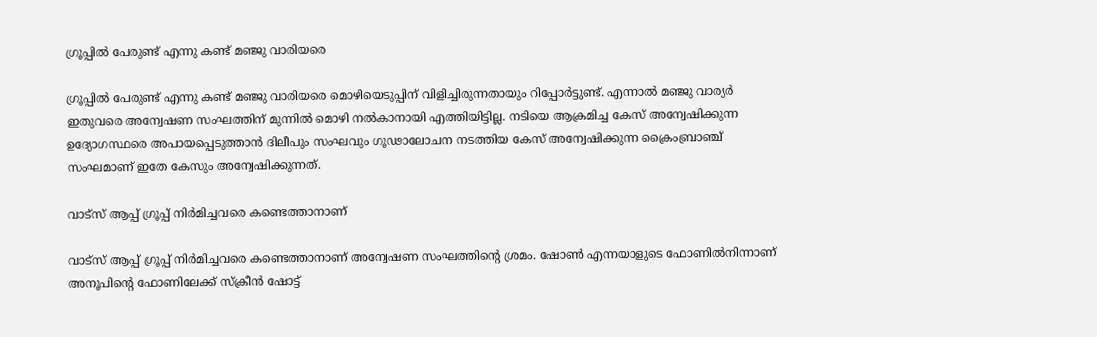ഗ്രൂപ്പില്‍ പേരുണ്ട് എന്നു കണ്ട് മഞ്ജു വാരിയരെ

ഗ്രൂപ്പില്‍ പേരുണ്ട് എന്നു കണ്ട് മഞ്ജു വാരിയരെ മൊഴിയെടുപ്പിന് വിളിച്ചിരുന്നതായും റിപ്പോർട്ടുണ്ട്. എന്നാല്‍ മഞ്ജു വാര്യർ ഇതുവരെ അന്വേഷണ സംഘത്തിന് മുന്നില്‍ മൊഴി നല്‍കാനായി എത്തിയിട്ടില്ല. നടിയെ ആക്രമിച്ച കേസ് അന്വേഷിക്കുന്ന ഉദ്യോഗസ്ഥരെ അപായപ്പെടുത്താന്‍ ദിലീപും സംഘവും ഗൂഢാലോചന നടത്തിയ കേസ് അന്വേഷിക്കുന്ന ക്രൈംബ്രാഞ്ച് സംഘമാണ് ഇതേ കേസും അന്വേഷിക്കുന്നത്.

വാട്‌സ് ആപ്പ് ഗ്രൂപ്പ് നിര്‍മിച്ചവരെ കണ്ടെത്താനാണ്

വാട്‌സ് ആപ്പ് ഗ്രൂപ്പ് നിര്‍മിച്ചവരെ കണ്ടെത്താനാണ് അന്വേഷണ സംഘത്തിന്റെ ശ്രമം. ഷോണ്‍ എന്നയാളുടെ ഫോണില്‍നിന്നാണ് അനൂപിന്റെ ഫോണിലേക്ക് സ്‌ക്രീന്‍ ഷോട്ട്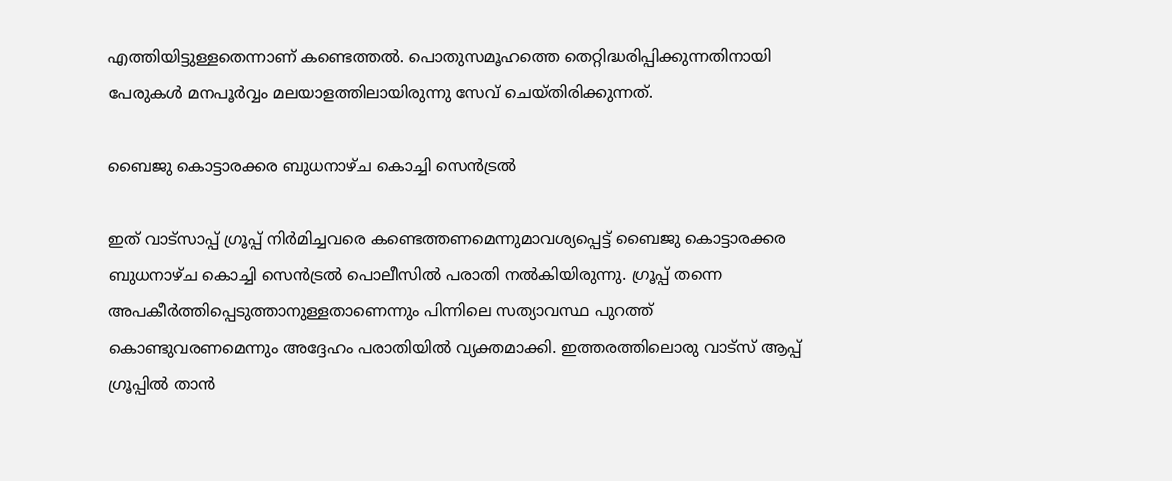എത്തിയിട്ടുള്ളതെന്നാണ് കണ്ടെത്തല്‍. പൊതുസമൂഹത്തെ തെറ്റിദ്ധരിപ്പിക്കുന്നതിനായി പേരുകള്‍ മനപൂര്‍വ്വം മലയാളത്തിലായിരുന്നു സേവ് ചെയ്തിരിക്കുന്നത്.

ബൈജു കൊട്ടാരക്കര ബുധനാഴ്ച കൊച്ചി സെന്‍ട്രല്‍

ഇത് വാട്സാപ്പ് ഗ്രൂപ്പ് നിര്‍മിച്ചവരെ കണ്ടെത്തണമെന്നുമാവശ്യപ്പെട്ട് ബൈജു കൊട്ടാരക്കര ബുധനാഴ്ച കൊച്ചി സെന്‍ട്രല്‍ പൊലീസില്‍ പരാതി നല്‍കിയിരുന്നു. ഗ്രൂപ്പ് തന്നെ അപകീര്‍ത്തിപ്പെടുത്താനുള്ളതാണെന്നും പിന്നിലെ സത്യാവസ്ഥ പുറത്ത് കൊണ്ടുവരണമെന്നും അദ്ദേഹം പരാതിയില്‍ വ്യക്തമാക്കി. ഇത്തരത്തിലൊരു വാട്സ് ആപ്പ് ഗ്രൂപ്പില്‍ താന്‍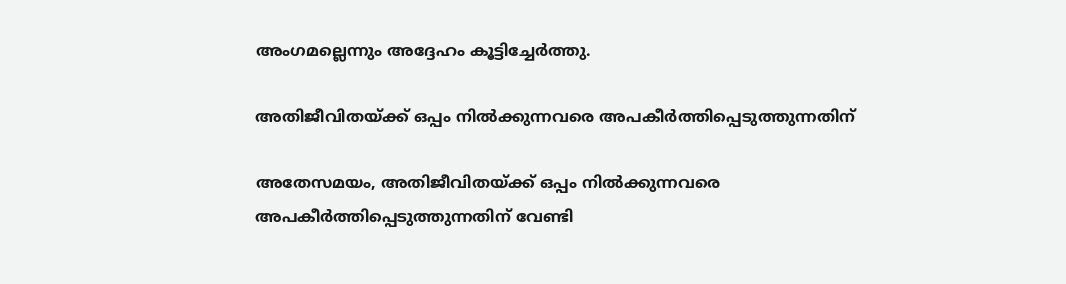അംഗമല്ലെന്നും അദ്ദേഹം കൂട്ടിച്ചേർത്തു.

അതിജീവിതയ്ക്ക് ഒപ്പം നില്‍ക്കുന്നവരെ അപകീര്‍ത്തിപ്പെടുത്തുന്നതിന്

അതേസമയം, അതിജീവിതയ്ക്ക് ഒപ്പം നില്‍ക്കുന്നവരെ അപകീര്‍ത്തിപ്പെടുത്തുന്നതിന് വേണ്ടി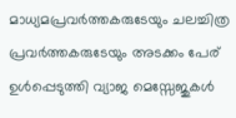മാധ്യമപ്രവര്‍ത്തകരുടേയും ചലച്ചിത്ര പ്രവര്‍ത്തകരുടേയും അടക്കം പേര് ഉള്‍പ്പെടുത്തി വ്യാജ മെസ്സേജുകള്‍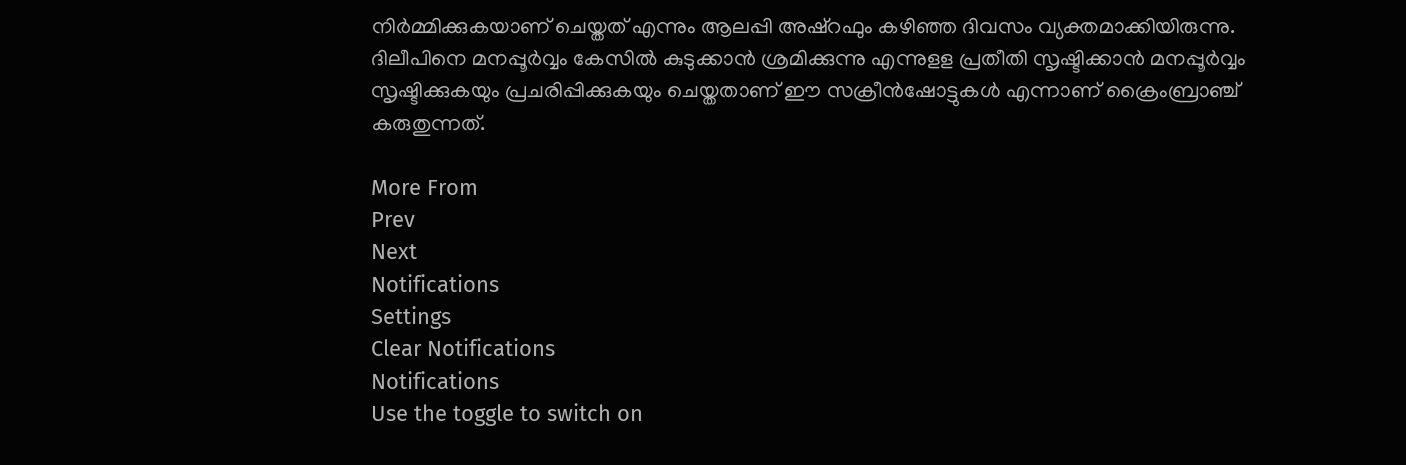നിര്‍മ്മിക്കുകയാണ് ചെയ്തത് എന്നും ആലപ്പി അഷ്‌റഫും കഴിഞ്ഞ ദിവസം വ്യക്തമാക്കിയിരുന്നു. ദിലീപിനെ മനപ്പൂര്‍വ്വം കേസില്‍ കുടുക്കാന്‍ ശ്രമിക്കുന്നു എന്നുളള പ്രതീതി സൃഷ്ടിക്കാന്‍ മനപ്പൂര്‍വ്വം സൃഷ്ടിക്കുകയും പ്രചരിപ്പിക്കുകയും ചെയ്തതാണ് ഈ സക്രീന്‍ഷോട്ടുകള്‍ എന്നാണ് ക്രൈംബ്രാഞ്ച് കരുതുന്നത്.

More From
Prev
Next
Notifications
Settings
Clear Notifications
Notifications
Use the toggle to switch on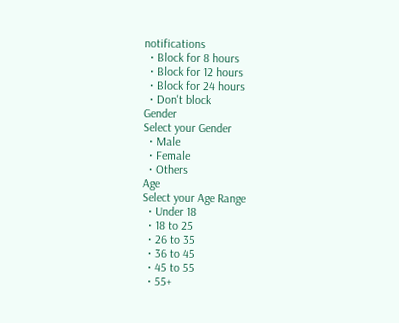notifications
  • Block for 8 hours
  • Block for 12 hours
  • Block for 24 hours
  • Don't block
Gender
Select your Gender
  • Male
  • Female
  • Others
Age
Select your Age Range
  • Under 18
  • 18 to 25
  • 26 to 35
  • 36 to 45
  • 45 to 55
  • 55+